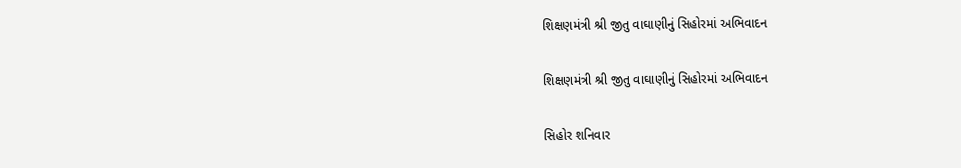શિક્ષણમંત્રી શ્રી જીતુ વાઘાણીનું સિહોરમાં અભિવાદન

શિક્ષણમંત્રી શ્રી જીતુ વાઘાણીનું સિહોરમાં અભિવાદન

સિહોર શનિવાર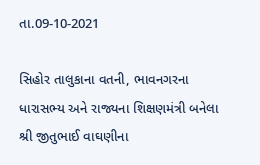તા.09-10-2021

સિહોર તાલુકાના વતની, ભાવનગરના ધારાસભ્ય અને રાજ્યના શિક્ષણમંત્રી બનેલા શ્રી જીતુભાઈ વાઘણીના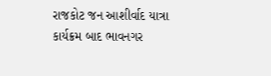રાજકોટ જન આશીર્વાદ યાત્રા કાર્યક્રમ બાદ ભાવનગર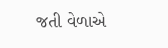જતી વેળાએ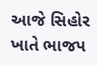આજે સિહોર ખાતે ભાજપ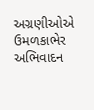અગ્રણીઓએ ઉમળકાભેર અભિવાદન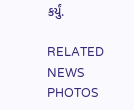કર્યું.

RELATED NEWS PHOTOS